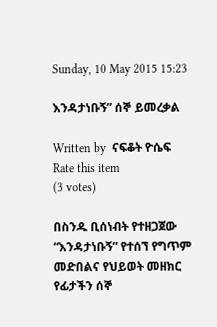Sunday, 10 May 2015 15:23

እንዳታነቡኝ” ሰኞ ይመረቃል

Written by  ናፍቆት ዮሴፍ
Rate this item
(3 votes)

በስንዱ ቢሰነብት የተዘጋጀው “እንዳታነቡኝ” የተሰኘ የግጥም መድበልና የህይወት መዘክር የፊታችን ሰኞ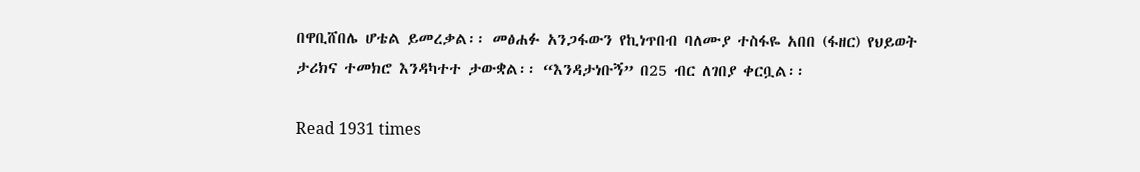በዋቢሸበሌ ሆቴል ይመረቃል፡፡ መፅሐፉ አንጋፋውን የኪነጥበብ ባለሙያ ተስፋዬ አበበ (ፋዘር) የህይወት ታሪክና ተመክሮ እንዳካተተ ታውቋል፡፡ “እንዳታነቡኝ” በ25 ብር ለገበያ ቀርቧል፡፡

Read 1931 times